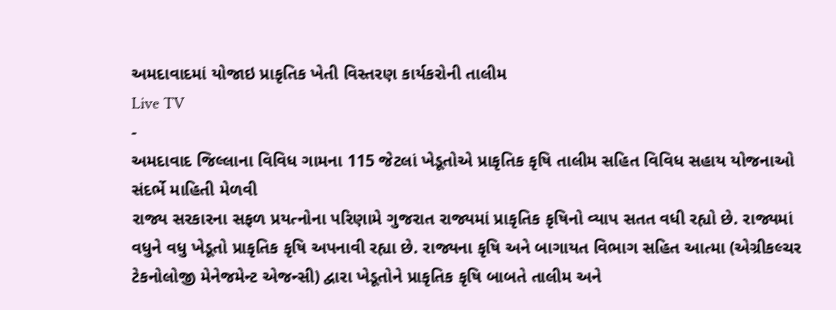અમદાવાદમાં યોજાઇ પ્રાકૃતિક ખેતી વિસ્તરણ કાર્યકરોની તાલીમ
Live TV
-
અમદાવાદ જિલ્લાના વિવિધ ગામના 115 જેટલાં ખેડૂતોએ પ્રાકૃતિક કૃષિ તાલીમ સહિત વિવિધ સહાય યોજનાઓ સંદર્ભે માહિતી મેળવી
રાજ્ય સરકારના સફળ પ્રયત્નોના પરિણામે ગુજરાત રાજ્યમાં પ્રાકૃતિક કૃષિનો વ્યાપ સતત વધી રહ્યો છે. રાજ્યમાં વધુને વધુ ખેડૂતો પ્રાકૃતિક કૃષિ અપનાવી રહ્યા છે. રાજ્યના કૃષિ અને બાગાયત વિભાગ સહિત આત્મા (એગ્રીકલ્ચર ટેકનોલોજી મેનેજમેન્ટ એજન્સી) દ્વારા ખેડૂતોને પ્રાકૃતિક કૃષિ બાબતે તાલીમ અને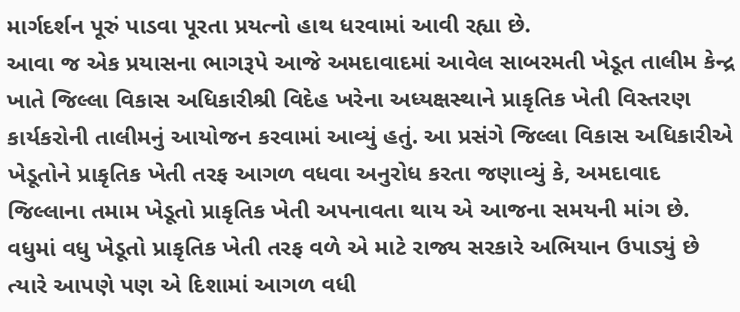માર્ગદર્શન પૂરું પાડવા પૂરતા પ્રયત્નો હાથ ધરવામાં આવી રહ્યા છે.
આવા જ એક પ્રયાસના ભાગરૂપે આજે અમદાવાદમાં આવેલ સાબરમતી ખેડૂત તાલીમ કેન્દ્ર ખાતે જિલ્લા વિકાસ અધિકારીશ્રી વિદેહ ખરેના અધ્યક્ષસ્થાને પ્રાકૃતિક ખેતી વિસ્તરણ કાર્યકરોની તાલીમનું આયોજન કરવામાં આવ્યું હતું. આ પ્રસંગે જિલ્લા વિકાસ અધિકારીએ ખેડૂતોને પ્રાકૃતિક ખેતી તરફ આગળ વધવા અનુરોધ કરતા જણાવ્યું કે, અમદાવાદ જિલ્લાના તમામ ખેડૂતો પ્રાકૃતિક ખેતી અપનાવતા થાય એ આજના સમયની માંગ છે. વધુમાં વધુ ખેડૂતો પ્રાકૃતિક ખેતી તરફ વળે એ માટે રાજ્ય સરકારે અભિયાન ઉપાડ્યું છે ત્યારે આપણે પણ એ દિશામાં આગળ વધી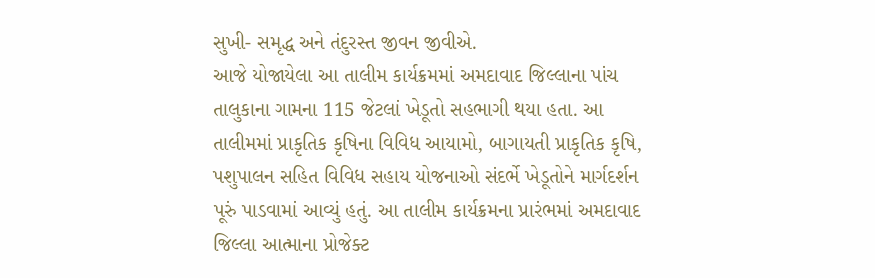સુખી- સમૃદ્ધ અને તંદુરસ્ત જીવન જીવીએ.
આજે યોજાયેલા આ તાલીમ કાર્યક્રમમાં અમદાવાદ જિલ્લાના પાંચ તાલુકાના ગામના 115 જેટલાં ખેડૂતો સહભાગી થયા હતા. આ તાલીમમાં પ્રાકૃતિક કૃષિના વિવિધ આયામો, બાગાયતી પ્રાકૃતિક કૃષિ, પશુપાલન સહિત વિવિધ સહાય યોજનાઓ સંદર્ભે ખેડૂતોને માર્ગદર્શન પૂરું પાડવામાં આવ્યું હતું. આ તાલીમ કાર્યક્રમના પ્રારંભમાં અમદાવાદ જિલ્લા આત્માના પ્રોજેક્ટ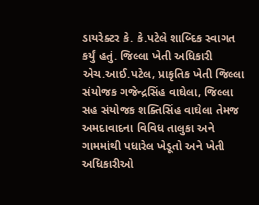ડાયરેક્ટર કે. કે.પટેલે શાબ્દિક સ્વાગત કર્યું હતું. જિલ્લા ખેતી અધિકારી એચ.આઈ.પટેલ, પ્રાકૃતિક ખેતી જિલ્લા સંયોજક ગજેન્દ્રસિંહ વાઘેલા, જિલ્લા સહ સંયોજક શક્તિસિંહ વાઘેલા તેમજ અમદાવાદના વિવિધ તાલુકા અને ગામમાંથી પધારેલ ખેડૂતો અને ખેતી અધિકારીઓ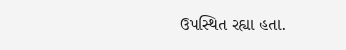ઉપસ્થિત રહ્યા હતા.